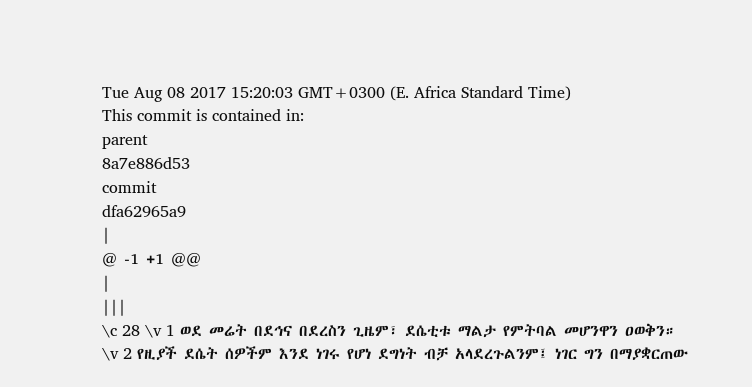Tue Aug 08 2017 15:20:03 GMT+0300 (E. Africa Standard Time)
This commit is contained in:
parent
8a7e886d53
commit
dfa62965a9
|
@ -1 +1 @@
|
|||
\c 28 \v 1 ወደ መሬት በደኅና በደረስን ጊዜም፣ ደሴቲቱ ማልታ የምትባል መሆንዋን ዐወቅን። \v 2 የዚያች ደሴት ሰዎችም እንደ ነገሩ የሆነ ደግነት ብቻ አላደረጉልንም፤ ነገር ግን በማያቋርጠው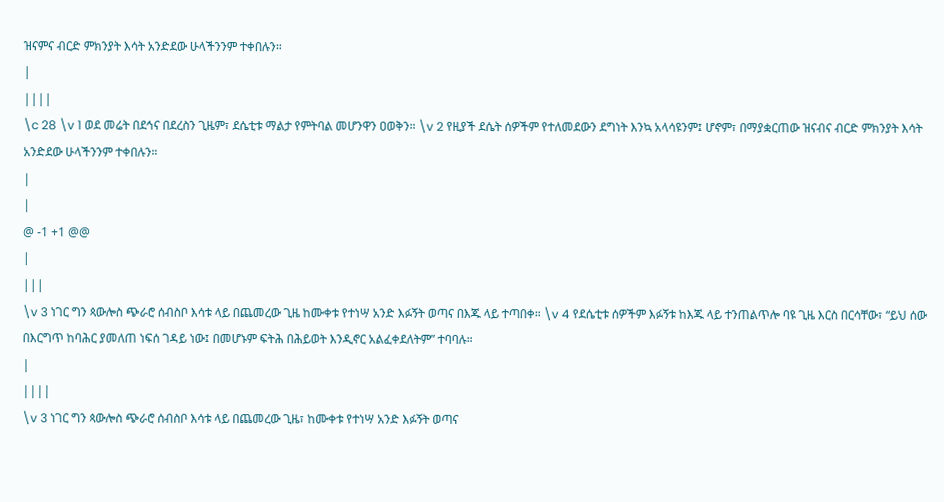ዝናምና ብርድ ምክንያት እሳት አንድደው ሁላችንንም ተቀበሉን።
|
||||
\c 28 \v 1 ወደ መሬት በደኅና በደረስን ጊዜም፣ ደሴቲቱ ማልታ የምትባል መሆንዋን ዐወቅን። \v 2 የዚያች ደሴት ሰዎችም የተለመደውን ደግነት እንኳ አላሳዩንም፤ ሆኖም፣ በማያቋርጠው ዝናብና ብርድ ምክንያት እሳት አንድደው ሁላችንንም ተቀበሉን።
|
|
@ -1 +1 @@
|
|||
\v 3 ነገር ግን ጳውሎስ ጭራሮ ሰብስቦ እሳቱ ላይ በጨመረው ጊዜ ከሙቀቱ የተነሣ አንድ እፉኝት ወጣና በእጁ ላይ ተጣበቀ። \v 4 የደሴቲቱ ሰዎችም እፉኝቱ ከእጁ ላይ ተንጠልጥሎ ባዩ ጊዜ እርስ በርሳቸው፣ “ይህ ሰው በእርግጥ ከባሕር ያመለጠ ነፍሰ ገዳይ ነው፤ በመሆኑም ፍትሕ በሕይወት እንዲኖር አልፈቀደለትም” ተባባሉ።
|
||||
\v 3 ነገር ግን ጳውሎስ ጭራሮ ሰብስቦ እሳቱ ላይ በጨመረው ጊዜ፣ ከሙቀቱ የተነሣ አንድ እፉኝት ወጣና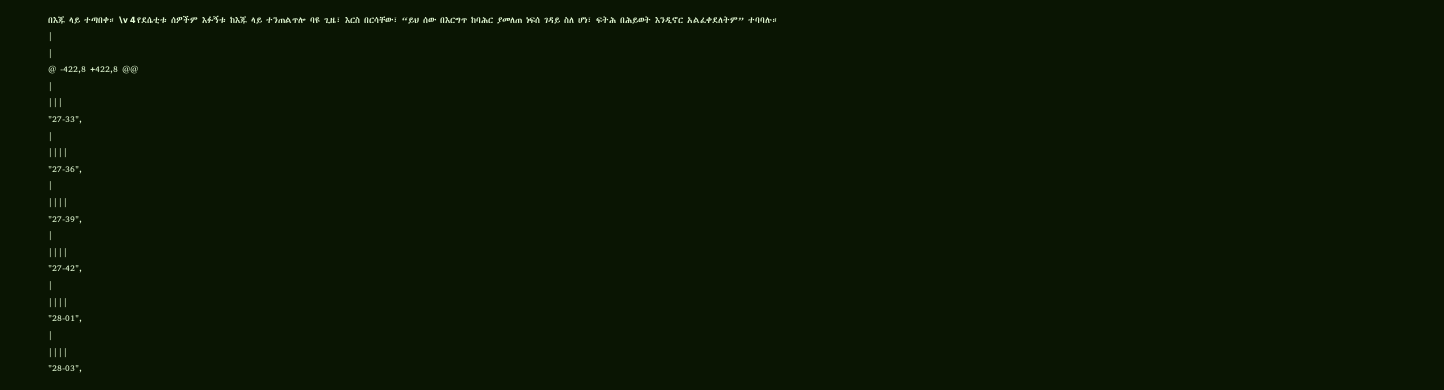በእጁ ላይ ተጣበቀ። \v 4 የደሴቲቱ ሰዎችም እፉኝቱ ከእጁ ላይ ተንጠልጥሎ ባዩ ጊዜ፣ እርስ በርሳቸው፣ “ይህ ሰው በእርግጥ ከባሕር ያመለጠ ነፍሰ ገዳይ ስለ ሆነ፣ ፍትሕ በሕይወት እንዲኖር አልፈቀደለትም” ተባባሉ።
|
|
@ -422,8 +422,8 @@
|
|||
"27-33",
|
||||
"27-36",
|
||||
"27-39",
|
||||
"27-42",
|
||||
"28-01",
|
||||
"28-03",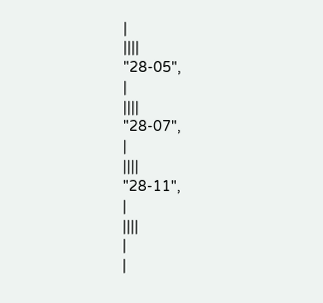|
||||
"28-05",
|
||||
"28-07",
|
||||
"28-11",
|
||||
|
|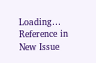Loading…
Reference in New Issue